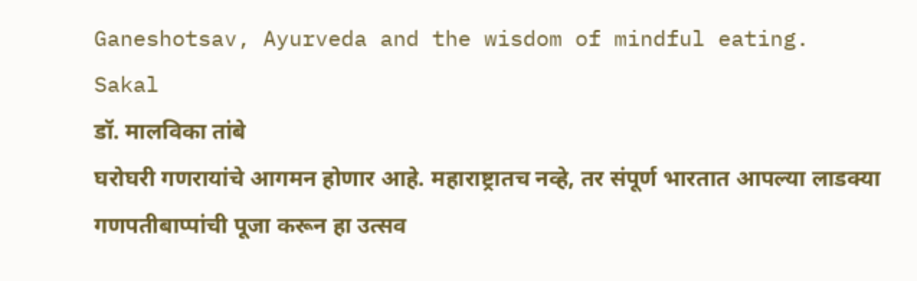Ganeshotsav, Ayurveda and the wisdom of mindful eating.
Sakal
डॉ. मालविका तांबे
घरोघरी गणरायांचे आगमन होणार आहे. महाराष्ट्रातच नव्हे, तर संपूर्ण भारतात आपल्या लाडक्या गणपतीबाप्पांची पूजा करून हा उत्सव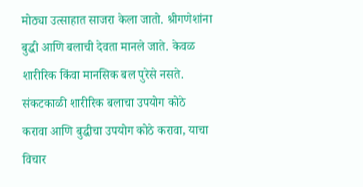मोठ्या उत्साहात साजरा केला जातो. श्रीगणेशांना बुद्धी आणि बलाची देवता मानले जाते. केवळ शारीरिक किंवा मानसिक बल पुरेसे नसते. संकटकाळी शारीरिक बलाचा उपयोग कोठे करावा आणि बुद्धीचा उपयोग कोठे करावा, याचा विचार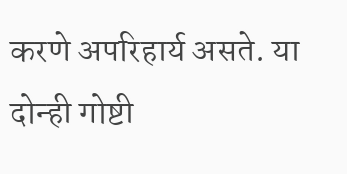करणे अपरिहार्य असते. या दोन्ही गोष्टी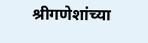श्रीगणेशांच्या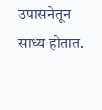उपासनेतून साध्य होतात.